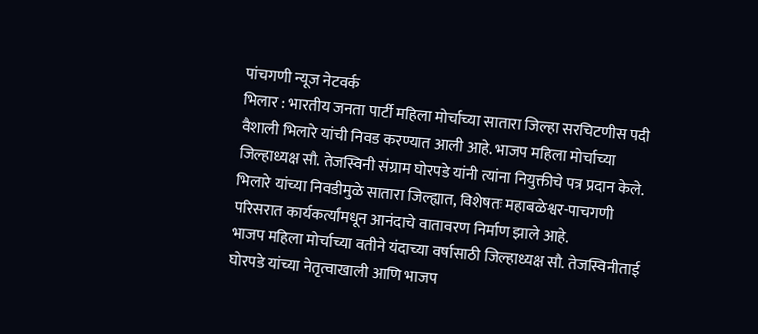पांचगणी न्यूज नेटवर्क
भिलार : भारतीय जनता पार्टी महिला मोर्चाच्या सातारा जिल्हा सरचिटणीस पदी वैशाली भिलारे यांची निवड करण्यात आली आहे. भाजप महिला मोर्चाच्या जिल्हाध्यक्ष सौ. तेजस्विनी संग्राम घोरपडे यांनी त्यांना नियुक्तीचे पत्र प्रदान केले. भिलारे यांच्या निवडीमुळे सातारा जिल्ह्यात, विशेषतः महाबळेश्वर-पाचगणी परिसरात कार्यकर्त्यांमधून आनंदाचे वातावरण निर्माण झाले आहे.
भाजप महिला मोर्चाच्या वतीने यंदाच्या वर्षासाठी जिल्हाध्यक्ष सौ. तेजस्विनीताई घोरपडे यांच्या नेतृत्वाखाली आणि भाजप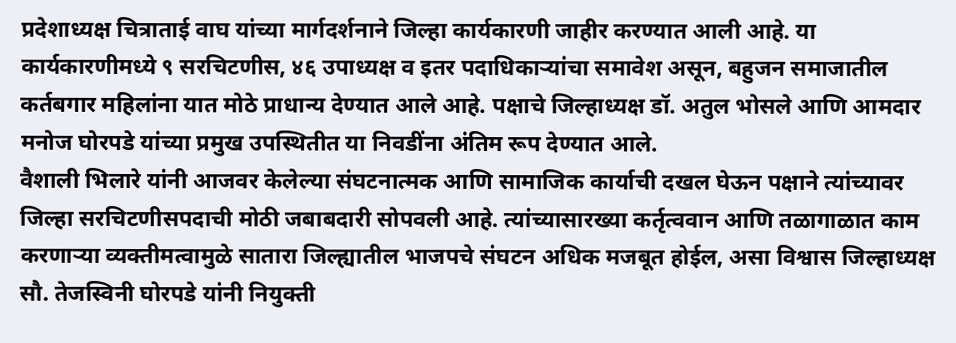प्रदेशाध्यक्ष चित्राताई वाघ यांच्या मार्गदर्शनाने जिल्हा कार्यकारणी जाहीर करण्यात आली आहे. या कार्यकारणीमध्ये ९ सरचिटणीस, ४६ उपाध्यक्ष व इतर पदाधिकाऱ्यांचा समावेश असून, बहुजन समाजातील कर्तबगार महिलांना यात मोठे प्राधान्य देण्यात आले आहे. पक्षाचे जिल्हाध्यक्ष डॉ. अतुल भोसले आणि आमदार मनोज घोरपडे यांच्या प्रमुख उपस्थितीत या निवडींना अंतिम रूप देण्यात आले.
वैशाली भिलारे यांनी आजवर केलेल्या संघटनात्मक आणि सामाजिक कार्याची दखल घेऊन पक्षाने त्यांच्यावर जिल्हा सरचिटणीसपदाची मोठी जबाबदारी सोपवली आहे. त्यांच्यासारख्या कर्तृत्ववान आणि तळागाळात काम करणाऱ्या व्यक्तीमत्वामुळे सातारा जिल्ह्यातील भाजपचे संघटन अधिक मजबूत होईल, असा विश्वास जिल्हाध्यक्ष सौ. तेजस्विनी घोरपडे यांनी नियुक्ती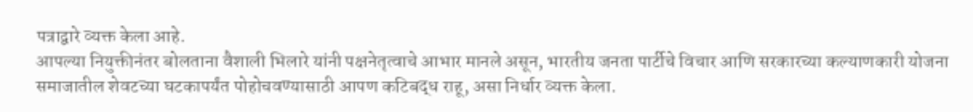पत्राद्वारे व्यक्त केला आहे.
आपल्या नियुक्तीनंतर बोलताना वैशाली भिलारे यांनी पक्षनेतृत्वाचे आभार मानले असून, भारतीय जनता पार्टीचे विचार आणि सरकारच्या कल्याणकारी योजना समाजातील शेवटच्या घटकापर्यंत पोहोचवण्यासाठी आपण कटिबद्ध राहू, असा निर्धार व्यक्त केला.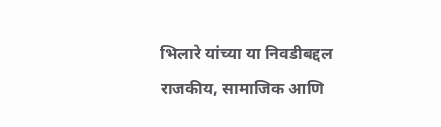भिलारे यांच्या या निवडीबद्दल राजकीय, सामाजिक आणि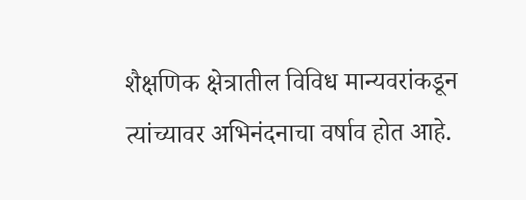शैक्षणिक क्षेत्रातील विविध मान्यवरांकडून त्यांच्यावर अभिनंदनाचा वर्षाव होत आहे.